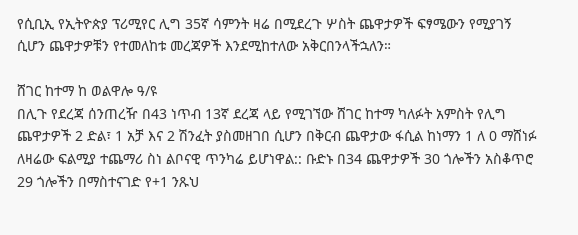የሲቢኢ የኢትዮጵያ ፕሪሚየር ሊግ 35ኛ ሳምንት ዛሬ በሚደረጉ ሦስት ጨዋታዎች ፍፃሜውን የሚያገኝ ሲሆን ጨዋታዎቹን የተመለከቱ መረጃዎች እንደሚከተለው አቅርበንላችኋለን።

ሸገር ከተማ ከ ወልዋሎ ዓ/ዩ
በሊጉ የደረጃ ሰንጠረዥ በ43 ነጥብ 13ኛ ደረጃ ላይ የሚገኘው ሸገር ከተማ ካለፉት አምስት የሊግ ጨዋታዎች 2 ድል፣ 1 አቻ እና 2 ሽንፈት ያስመዘገበ ሲሆን በቅርብ ጨዋታው ፋሲል ከነማን 1 ለ 0 ማሸነፉ ለዛሬው ፍልሚያ ተጨማሪ ስነ ልቦናዊ ጥንካሬ ይሆነዋል:: ቡድኑ በ34 ጨዋታዎች 30 ጎሎችን አስቆጥሮ 29 ጎሎችን በማስተናገድ የ+1 ንጹህ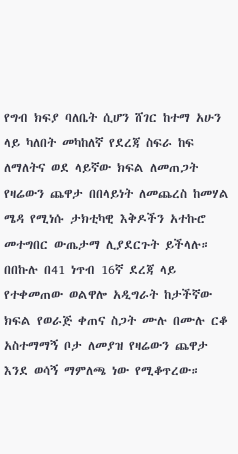የግብ ክፍያ ባለቤት ሲሆን ሸገር ከተማ አሁን ላይ ካለበት መካከለኛ የደረጃ ስፍራ ከፍ ለማለትና ወደ ላይኛው ክፍል ለመጠጋት የዛሬውን ጨዋታ በበላይነት ለመጨረስ ከመሃል ሜዳ የሚነሱ ታክቲካዊ እቅዶችን አተኩሮ መተግበር ውጤታማ ሊያደርጉት ይችላሉ።
በበኩሉ በ41 ነጥብ 16ኛ ደረጃ ላይ የተቀመጠው ወልዋሎ አዲግራት ከታችኛው ክፍል የወራጅ ቀጠና ስጋት ሙሉ በሙሉ ርቆ አስተማማኝ ቦታ ለመያዝ የዛሬውን ጨዋታ እንደ ወሳኝ ማምለጫ ነው የሚቆጥረው።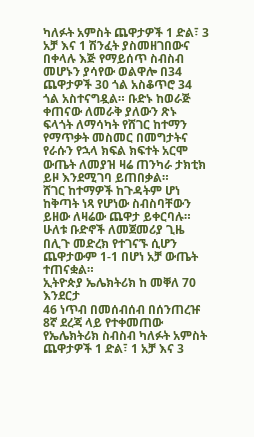ካለፉት አምስት ጨዋታዎች 1 ድል፣ 3 አቻ እና 1 ሽንፈት ያስመዘገበውና በቀላሉ እጅ የማይሰጥ ስብስብ መሆኑን ያሳየው ወልዋሎ በ34 ጨዋታዎች 30 ጎል አስቆጥሮ 34 ጎል አስተናግዷል። ቡድኑ ከወራጅ ቀጠናው ለመራቅ ያለውን ጽኑ ፍላጎት ለማሳካት የሸገር ከተማን የማጥቃት መስመር በመግታትና የራሱን የኋላ ክፍል ክፍተት አርሞ ውጤት ለመያዝ ዛሬ ጠንካራ ታክቲክ ይዞ እንደሚገባ ይጠበቃል።
ሸገር ከተማዎች ከጉዳትም ሆነ ከቅጣት ነጻ የሆነው ስብስባቸውን ይዘው ለዛሬው ጨዋታ ይቀርባሉ።
ሁለቱ ቡድኖች ለመጀመሪያ ጊዜ በሊጉ መድረክ የተገናኙ ሲሆን ጨዋታውም 1-1 በሆነ አቻ ውጤት ተጠናቋል።
ኢትዮጵያ ኤሌክትሪክ ከ መቐለ 70 እንደርታ
46 ነጥብ በመሰብሰብ በሰንጠረዡ 8ኛ ደረጃ ላይ የተቀመጠው የኤሌክትሪክ ስብስብ ካለፉት አምስት ጨዋታዎች 1 ድል፣ 1 አቻ እና 3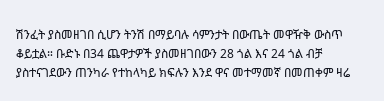ሽንፈት ያስመዘገበ ሲሆን ትንሽ በማይባሉ ሳምንታት በውጤት መዋዥቅ ውስጥ ቆይቷል። ቡድኑ በ34 ጨዋታዎች ያስመዘገበውን 28 ጎል እና 24 ጎል ብቻ ያስተናገደውን ጠንካራ የተከላካይ ክፍሉን እንደ ዋና መተማመኛ በመጠቀም ዛሬ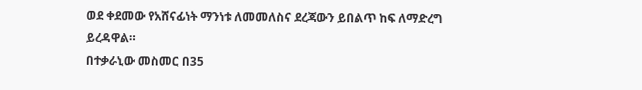ወደ ቀደመው የአሸናፊነት ማንነቱ ለመመለስና ደረጃውን ይበልጥ ከፍ ለማድረግ ይረዳዋል።
በተቃራኒው መስመር በ35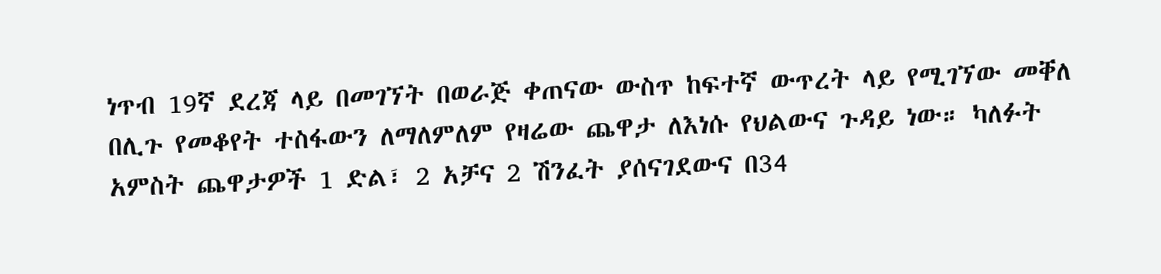ነጥብ 19ኛ ደረጃ ላይ በመገኘት በወራጅ ቀጠናው ውስጥ ከፍተኛ ውጥረት ላይ የሚገኘው መቐለ በሊጉ የመቆየት ተስፋውን ለማለምለም የዛሬው ጨዋታ ለእነሱ የህልውና ጉዳይ ነው። ካለፉት አምስት ጨዋታዎች 1 ድል፣ 2 አቻና 2 ሽንፈት ያሰናገደውና በ34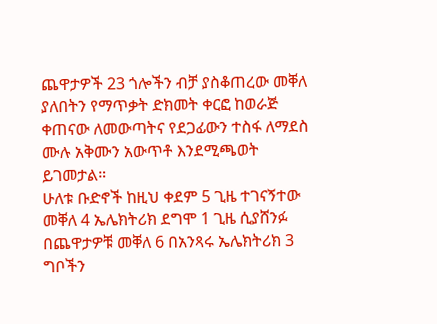ጨዋታዎች 23 ጎሎችን ብቻ ያስቆጠረው መቐለ ያለበትን የማጥቃት ድክመት ቀርፎ ከወራጅ ቀጠናው ለመውጣትና የደጋፊውን ተስፋ ለማደስ ሙሉ አቅሙን አውጥቶ እንደሚጫወት ይገመታል።
ሁለቱ ቡድኖች ከዚህ ቀደም 5 ጊዜ ተገናኝተው መቐለ 4 ኤሌክትሪክ ደግሞ 1 ጊዜ ሲያሸንፉ በጨዋታዎቹ መቐለ 6 በአንጻሩ ኤሌክትሪክ 3 ግቦችን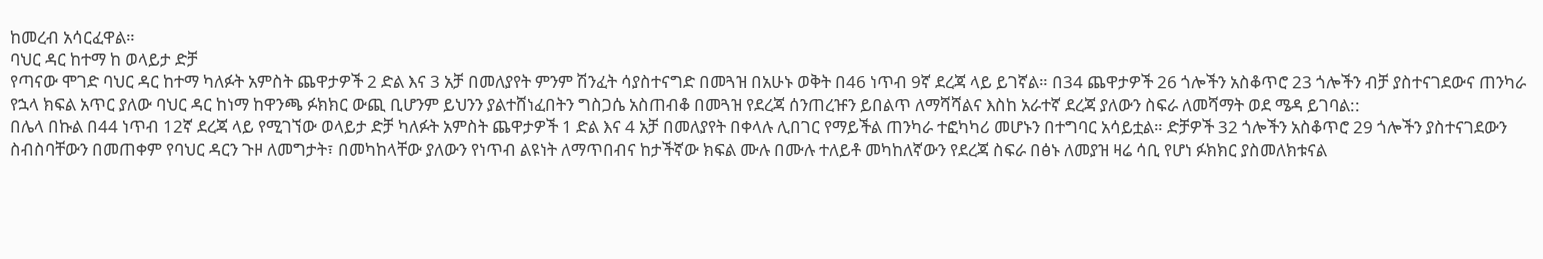ከመረብ አሳርፈዋል።
ባህር ዳር ከተማ ከ ወላይታ ድቻ
የጣናው ሞገድ ባህር ዳር ከተማ ካለፉት አምስት ጨዋታዎች 2 ድል እና 3 አቻ በመለያየት ምንም ሽንፈት ሳያስተናግድ በመጓዝ በአሁኑ ወቅት በ46 ነጥብ 9ኛ ደረጃ ላይ ይገኛል። በ34 ጨዋታዎች 26 ጎሎችን አስቆጥሮ 23 ጎሎችን ብቻ ያስተናገደውና ጠንካራ የኋላ ክፍል አጥር ያለው ባህር ዳር ከነማ ከዋንጫ ፉክክር ውጪ ቢሆንም ይህንን ያልተሸነፈበትን ግስጋሴ አስጠብቆ በመጓዝ የደረጃ ሰንጠረዡን ይበልጥ ለማሻሻልና እስከ አራተኛ ደረጃ ያለውን ስፍራ ለመሻማት ወደ ሜዳ ይገባል::
በሌላ በኩል በ44 ነጥብ 12ኛ ደረጃ ላይ የሚገኘው ወላይታ ድቻ ካለፉት አምስት ጨዋታዎች 1 ድል እና 4 አቻ በመለያየት በቀላሉ ሊበገር የማይችል ጠንካራ ተፎካካሪ መሆኑን በተግባር አሳይቷል። ድቻዎች 32 ጎሎችን አስቆጥሮ 29 ጎሎችን ያስተናገደውን ስብስባቸውን በመጠቀም የባህር ዳርን ጉዞ ለመግታት፣ በመካከላቸው ያለውን የነጥብ ልዩነት ለማጥበብና ከታችኛው ክፍል ሙሉ በሙሉ ተለይቶ መካከለኛውን የደረጃ ስፍራ በፅኑ ለመያዝ ዛሬ ሳቢ የሆነ ፉክክር ያስመለክቱናል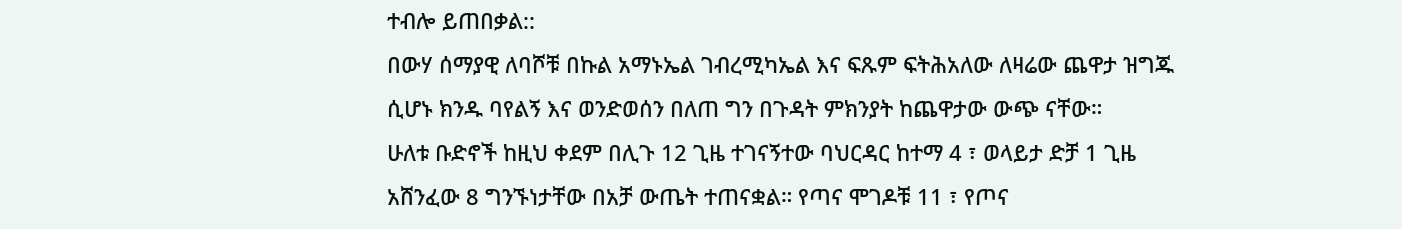ተብሎ ይጠበቃል::
በውሃ ሰማያዊ ለባሾቹ በኩል አማኑኤል ገብረሚካኤል እና ፍጹም ፍትሕአለው ለዛሬው ጨዋታ ዝግጁ ሲሆኑ ክንዱ ባየልኝ እና ወንድወሰን በለጠ ግን በጉዳት ምክንያት ከጨዋታው ውጭ ናቸው።
ሁለቱ ቡድኖች ከዚህ ቀደም በሊጉ 12 ጊዜ ተገናኝተው ባህርዳር ከተማ 4 ፣ ወላይታ ድቻ 1 ጊዜ አሸንፈው 8 ግንኙነታቸው በአቻ ውጤት ተጠናቋል። የጣና ሞገዶቹ 11 ፣ የጦና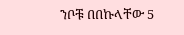ንቦቹ በበኩላቸው 5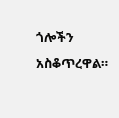ጎሎችን አስቆጥረዋል።